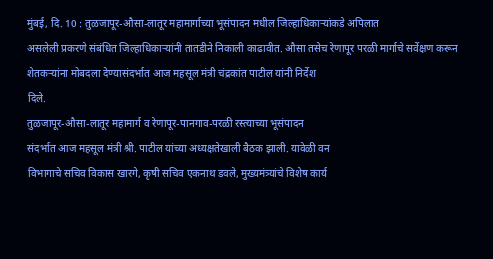मुंबई, दि. 10 : तुळजापूर-औसा-लातूर महामार्गाच्या भूसंपादन मधील जिल्हाधिकाऱ्यांकडे अपिलात
असलेली प्रकरणे संबंधित जिल्हाधिकाऱ्यांनी तातडीने निकाली काढावीत. औसा तसेच रेणापूर परळी मार्गाचे सर्वेक्षण करून
शेतकऱ्यांना मोबदला देण्यासंदर्भात आज महसूल मंत्री चंद्रकांत पाटील यांनी निर्देश
दिले.
तुळजापूर-औसा-लातूर महामार्ग व रेणापूर-पानगाव-परळी रस्त्याच्या भूसंपादन
संदर्भात आज महसूल मंत्री श्री. पाटील यांच्या अध्यक्षतेखाली बैठक झाली. यावेळी वन
विभागाचे सचिव विकास खारगे, कृषी सचिव एकनाथ डवले, मुख्यमंत्र्यांचे विशेष कार्य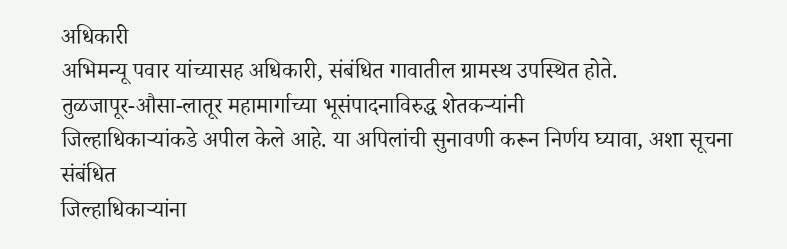अधिकारी
अभिमन्यू पवार यांच्यासह अधिकारी, संबंधित गावातील ग्रामस्थ उपस्थित होते.
तुळजापूर-औसा-लातूर महामार्गाच्या भूसंपादनाविरुद्ध शेतकऱ्यांनी
जिल्हाधिकाऱ्यांकडे अपील केले आहे. या अपिलांची सुनावणी करून निर्णय घ्यावा, अशा सूचना संबंधित
जिल्हाधिकाऱ्यांना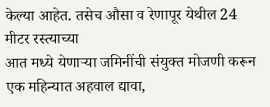केल्या आहेत. तसेच औसा व रेणापूर येथील 24 मीटर रस्त्याच्या
आत मध्ये येणाऱ्या जमिनींची संयुक्त मोजणी करून एक महिन्यात अहवाल द्यावा,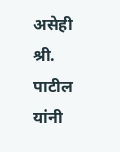असेही श्री. पाटील
यांनी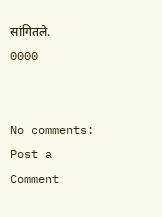सांगितले.
0000


No comments:
Post a Comment